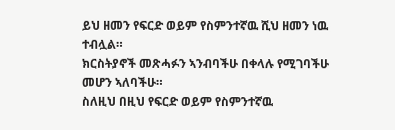ይህ ዘመን የፍርድ ወይም የስምንተኛዉ ሺህ ዘመን ነዉ ተብሏል።
ክርስትያኖች መጽሓፉን ኣንብባችሁ በቀላሉ የሚገባችሁ መሆን ኣለባችሁ።
ስለዚህ በዚህ የፍርድ ወይም የስምንተኛዉ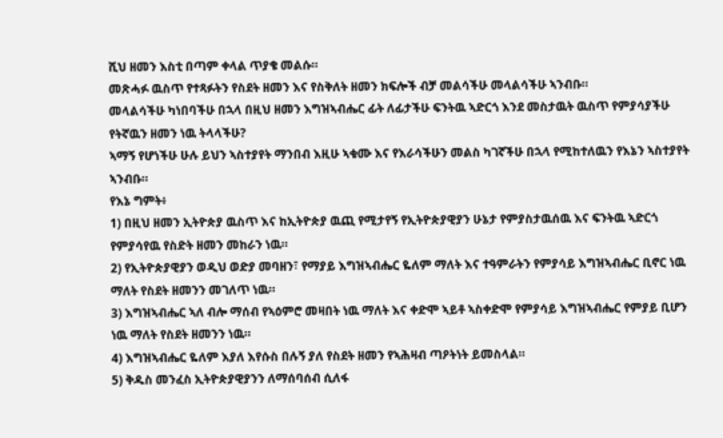ሺህ ዘመን እስቲ በጣም ቀላል ጥያቄ መልሱ።
መጽሓፉ ዉስጥ የተጻፉትን የስደት ዘመን እና የስቅለት ዘመን ክፍሎች ብቻ መልሳችሁ መላልሳችሁ ኣንብቡ።
መላልሳችሁ ካነበባችሁ በኋላ በዚህ ዘመን እግዝኣብሔር ፊት ለፊታችሁ ፍንትዉ ኣድርጎ እንደ መስታዉት ዉስጥ የምያሳያችሁ የትኛዉን ዘመን ነዉ ትላላችሁ?
ኣማኝ የሆነችሁ ሁሉ ይህን ኣስተያየት ማንበብ እዚሁ ኣቁሙ እና የእራሳችሁን መልስ ካገኛችሁ በኋላ የሚከተለዉን የእኔን ኣስተያየት ኣንብቡ።
የእኔ ግምት፥
1) በዚህ ዘመን ኢትዮጵያ ዉስጥ እና ከኢትዮጵያ ዉጪ የሚታየኝ የኢትዮጵያዊያን ሁኔታ የምያስታዉሰዉ እና ፍንትዉ ኣድርጎ የምያሳየዉ የስድት ዘመን መከራን ነዉ።
2) የኢትዮጵያዊያን ወዲህ ወድያ መባዘን፣ የማያይ እግዝኣብሔር ዬለም ማለት እና ተዓምራትን የምያሳይ እግዝኣብሔር ቢኖር ነዉ ማለት የስደት ዘመንን መገለጥ ነዉ።
3) እግዝኣብሔር ኣለ ብሎ ማሰብ የኣዕምሮ መዛበት ነዉ ማለት እና ቀድሞ ኣይቶ ኣስቀድሞ የምያሳይ እግዝኣብሔር የምያይ ቢሆን ነዉ ማለት የስደት ዘመንን ነዉ።
4) እግዝኣብሔር ዬለም እያለ እየሱስ በሉኝ ያለ የስደት ዘመን የኣሕዛብ ጣዖትነት ይመስላል።
5) ቅዱስ መንፈስ ኢትዮጵያዊያንን ለማሰባሰብ ሲለፋ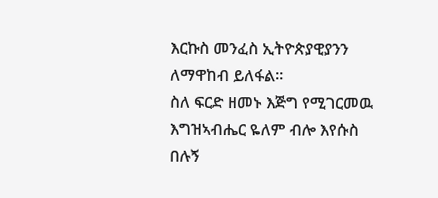እርኩስ መንፈስ ኢትዮጵያዊያንን ለማዋከብ ይለፋል።
ስለ ፍርድ ዘመኑ እጅግ የሚገርመዉ እግዝኣብሔር ዬለም ብሎ እየሱስ በሉኝ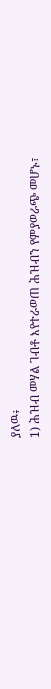ያለዉ፥
1) ሕዝብ መሃል ገብቶ እየተራወጠ ሕዝብን የምያወራጭ መሆኑ፣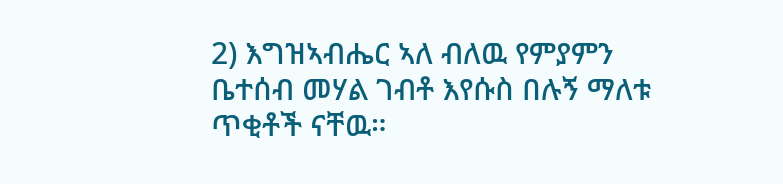2) እግዝኣብሔር ኣለ ብለዉ የምያምን ቤተሰብ መሃል ገብቶ እየሱስ በሉኝ ማለቱ ጥቂቶች ናቸዉ።